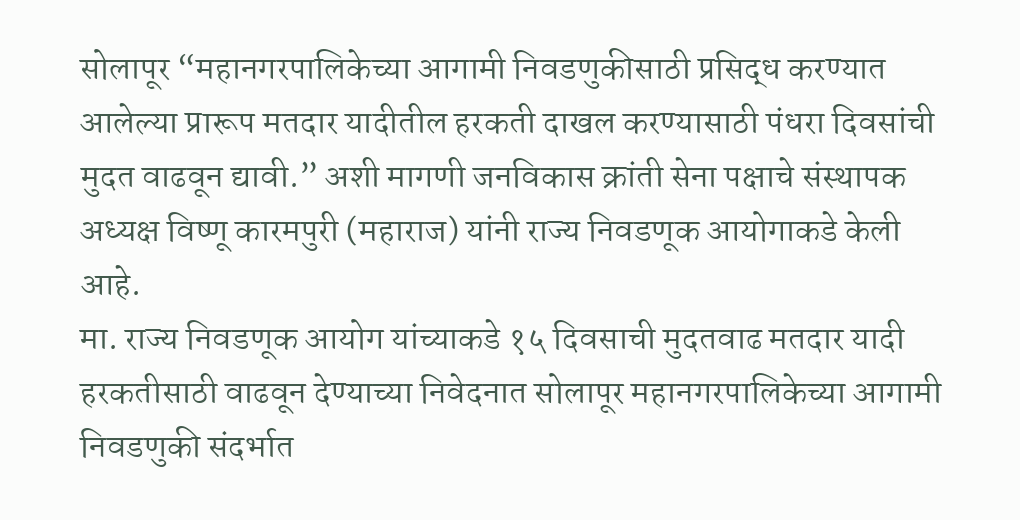सोलापूर “महानगरपालिकेच्या आगामी निवडणुकीसाठी प्रसिद्ध करण्यात आलेल्या प्रारूप मतदार यादीतील हरकती दाखल करण्यासाठी पंधरा दिवसांची मुदत वाढवून द्यावी.” अशी मागणी जनविकास क्रांती सेना पक्षाचे संस्थापक अध्यक्ष विष्णू कारमपुरी (महाराज) यांनी राज्य निवडणूक आयोगाकडे केली आहे.
मा. राज्य निवडणूक आयोग यांच्याकडे १५ दिवसाची मुदतवाढ मतदार यादी हरकतीसाठी वाढवून देण्याच्या निवेदनात सोलापूर महानगरपालिकेच्या आगामी निवडणुकी संदर्भात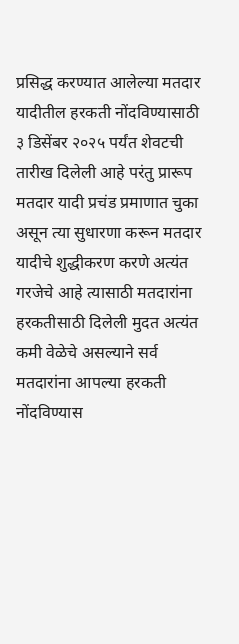प्रसिद्ध करण्यात आलेल्या मतदार यादीतील हरकती नोंदविण्यासाठी ३ डिसेंबर २०२५ पर्यंत शेवटची तारीख दिलेली आहे परंतु प्रारूप मतदार यादी प्रचंड प्रमाणात चुका असून त्या सुधारणा करून मतदार यादीचे शुद्धीकरण करणे अत्यंत गरजेचे आहे त्यासाठी मतदारांना हरकतीसाठी दिलेली मुदत अत्यंत कमी वेळेचे असल्याने सर्व मतदारांना आपल्या हरकती नोंदविण्यास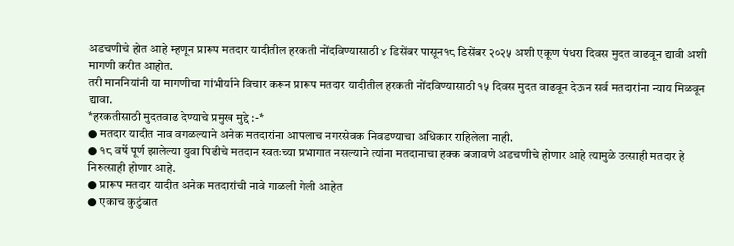अडचणीचे होत आहे म्हणून प्रारूप मतदार यादीतील हरकती नोंदविण्यासाठी ४ डिसेंबर पासून१८ डिसेंबर २०२५ अशी एकूण पंधरा दिवस मुदत वाढवून द्यावी अशी मागणी करीत आहोत.
तरी माननियांनी या मागणीचा गांभीर्याने विचार करून प्रारूप मतदार यादीतील हरकती नोंदविण्यासाठी १५ दिवस मुदत वाढवून देऊन सर्व मतदारांना न्याय मिळवून द्यावा.
*हरकतीसाठी मुदतवाढ देण्याचे प्रमुख मुद्दे :-*
● मतदार यादीत नाव वगळल्याने अनेक मतदारांना आपलाच नगरसेवक निवडण्याचा अधिकार राहिलेला नाही.
● १८ वर्षे पूर्ण झालेल्या युवा पिढीचे मतदान स्वतःच्या प्रभागात नसल्याने त्यांना मतदानाचा हक्क बजावणे अडचणीचे होणार आहे त्यामुळे उत्साही मतदार हे निरुत्साही होणार आहे.
● प्रारूप मतदार यादीत अनेक मतदारांची नावे गाळली गेली आहेत
● एकाच कुटुंबात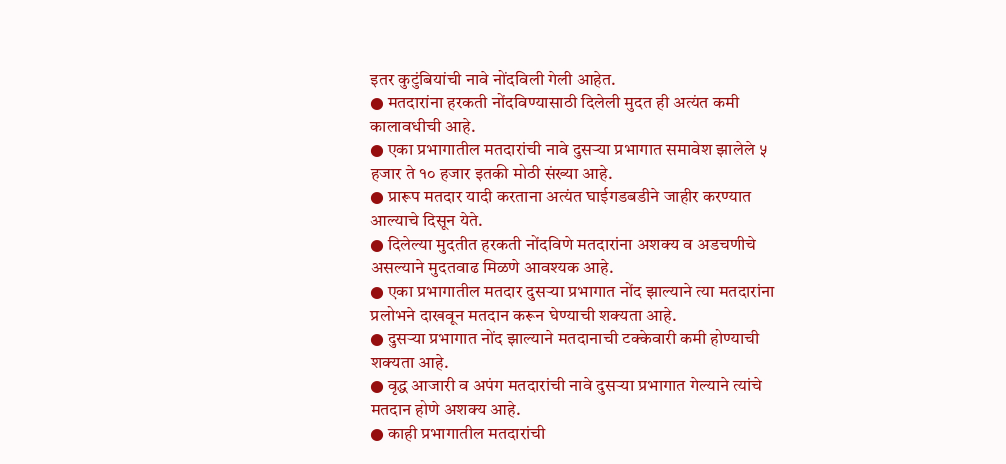इतर कुटुंबियांची नावे नोंदविली गेली आहेत.
● मतदारांना हरकती नोंदविण्यासाठी दिलेली मुदत ही अत्यंत कमी कालावधीची आहे.
● एका प्रभागातील मतदारांची नावे दुसऱ्या प्रभागात समावेश झालेले ५ हजार ते १० हजार इतकी मोठी संख्या आहे.
● प्रारूप मतदार यादी करताना अत्यंत घाईगडबडीने जाहीर करण्यात आल्याचे दिसून येते.
● दिलेल्या मुदतीत हरकती नोंदविणे मतदारांना अशक्य व अडचणीचे असल्याने मुदतवाढ मिळणे आवश्यक आहे.
● एका प्रभागातील मतदार दुसऱ्या प्रभागात नोंद झाल्याने त्या मतदारांना प्रलोभने दाखवून मतदान करून घेण्याची शक्यता आहे.
● दुसऱ्या प्रभागात नोंद झाल्याने मतदानाची टक्केवारी कमी होण्याची शक्यता आहे.
● वृद्ध आजारी व अपंग मतदारांची नावे दुसऱ्या प्रभागात गेल्याने त्यांचे मतदान होणे अशक्य आहे.
● काही प्रभागातील मतदारांची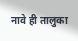नावे ही तालुका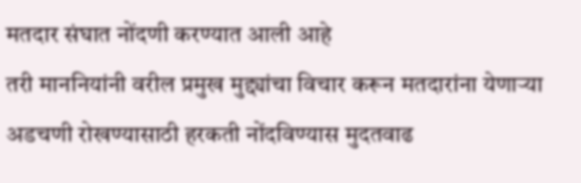मतदार संघात नोंदणी करण्यात आली आहे
तरी माननियांनी वरील प्रमुख मुद्द्यांचा विचार करून मतदारांना येणाऱ्या अडचणी रोखण्यासाठी हरकती नोंदविण्यास मुदतवाढ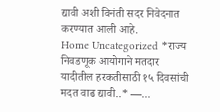द्यावी अशी विनंती सदर निवेदनात करण्यात आली आहे.
Home Uncategorized *राज्य निवडणूक आयोगाने मतदार यादीतील हरकतीसाठी १५ दिवसांची मदत वाढ द्यावी..* —...